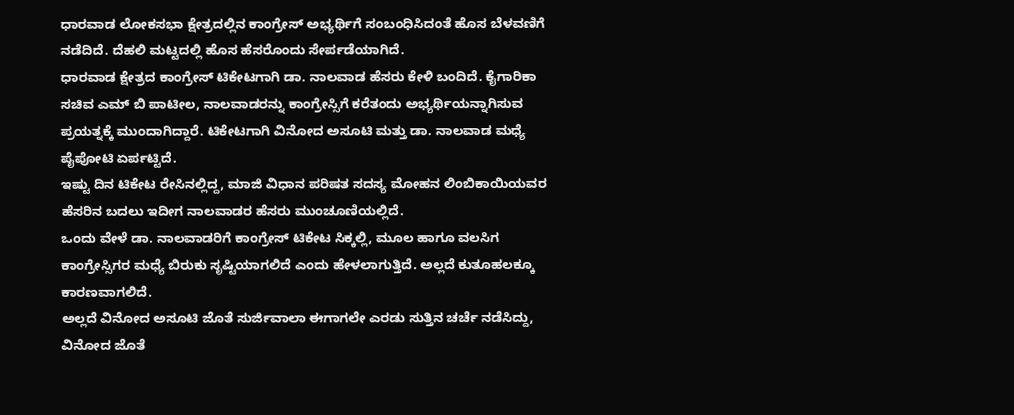ಧಾರವಾಡ ಲೋಕಸಭಾ ಕ್ಷೇತ್ರದಲ್ಲಿನ ಕಾಂಗ್ರೇಸ್ ಅಭ್ಯರ್ಥಿಗೆ ಸಂಬಂಧಿಸಿದಂತೆ ಹೊಸ ಬೆಳವಣಿಗೆ ನಡೆದಿದೆ. ದೆಹಲಿ ಮಟ್ಟದಲ್ಲಿ ಹೊಸ ಹೆಸರೊಂದು ಸೇರ್ಪಡೆಯಾಗಿದೆ.
ಧಾರವಾಡ ಕ್ಷೇತ್ರದ ಕಾಂಗ್ರೇಸ್ ಟಿಕೇಟಗಾಗಿ ಡಾ. ನಾಲವಾಡ ಹೆಸರು ಕೇಳಿ ಬಂದಿದೆ. ಕೈಗಾರಿಕಾ ಸಚಿವ ಎಮ್ ಬಿ ಪಾಟೀಲ, ನಾಲವಾಡರನ್ನು ಕಾಂಗ್ರೇಸ್ಸಿಗೆ ಕರೆತಂದು ಅಭ್ಯರ್ಥಿಯನ್ನಾಗಿಸುವ ಪ್ರಯತ್ನಕ್ಕೆ ಮುಂದಾಗಿದ್ದಾರೆ. ಟಿಕೇಟಗಾಗಿ ವಿನೋದ ಅಸೂಟಿ ಮತ್ತು ಡಾ. ನಾಲವಾಡ ಮಧ್ಯೆ ಪೈಪೋಟಿ ಏರ್ಪಟ್ಟಿದೆ.
ಇಷ್ಟು ದಿನ ಟಿಕೇಟ ರೇಸಿನಲ್ಲಿದ್ದ, ಮಾಜಿ ವಿಧಾನ ಪರಿಷತ ಸದಸ್ಯ ಮೋಹನ ಲಿಂಬಿಕಾಯಿಯವರ ಹೆಸರಿನ ಬದಲು ಇದೀಗ ನಾಲವಾಡರ ಹೆಸರು ಮುಂಚೂಣಿಯಲ್ಲಿದೆ.
ಒಂದು ವೇಳೆ ಡಾ. ನಾಲವಾಡರಿಗೆ ಕಾಂಗ್ರೇಸ್ ಟಿಕೇಟ ಸಿಕ್ಕಲ್ಲಿ, ಮೂಲ ಹಾಗೂ ವಲಸಿಗ ಕಾಂಗ್ರೇಸ್ಸಿಗರ ಮಧ್ಯೆ ಬಿರುಕು ಸೃಷ್ಟಿಯಾಗಲಿದೆ ಎಂದು ಹೇಳಲಾಗುತ್ತಿದೆ. ಅಲ್ಲದೆ ಕುತೂಹಲಕ್ಕೂ ಕಾರಣವಾಗಲಿದೆ.
ಅಲ್ಲದೆ ವಿನೋದ ಅಸೂಟಿ ಜೊತೆ ಸುರ್ಜಿವಾಲಾ ಈಗಾಗಲೇ ಎರಡು ಸುತ್ತಿನ ಚರ್ಚೆ ನಡೆಸಿದ್ದು, ವಿನೋದ ಜೊತೆ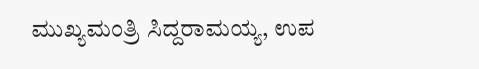ಮುಖ್ಯಮಂತ್ರಿ ಸಿದ್ದರಾಮಯ್ಯ, ಉಪ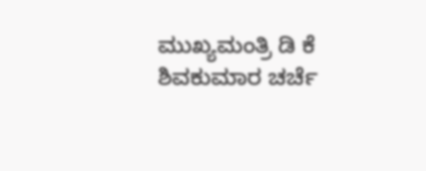ಮುಖ್ಯಮಂತ್ರಿ ಡಿ ಕೆ ಶಿವಕುಮಾರ ಚರ್ಚೆ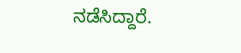ನಡೆಸಿದ್ದಾರೆ.